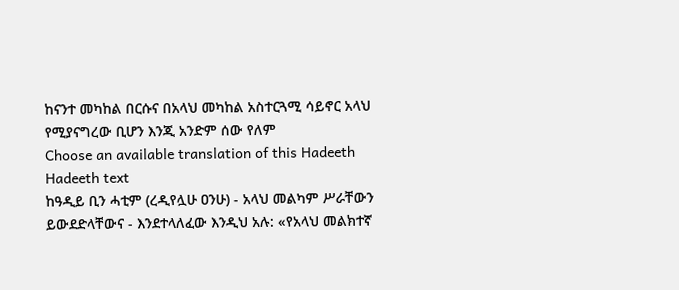ከናንተ መካከል በርሱና በአላህ መካከል አስተርጓሚ ሳይኖር አላህ የሚያናግረው ቢሆን እንጂ አንድም ሰው የለም
Choose an available translation of this Hadeeth
Hadeeth text
ከዓዲይ ቢን ሓቲም (ረዲየሏሁ ዐንሁ) - አላህ መልካም ሥራቸውን ይውደድላቸውና - እንደተላለፈው እንዲህ አሉ: «የአላህ መልክተኛ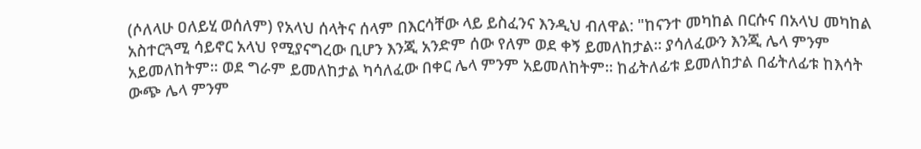(ሶለላሁ ዐለይሂ ወሰለም) የአላህ ሰላትና ሰላም በእርሳቸው ላይ ይስፈንና እንዲህ ብለዋል: "ከናንተ መካከል በርሱና በአላህ መካከል አስተርጓሚ ሳይኖር አላህ የሚያናግረው ቢሆን እንጂ አንድም ሰው የለም ወደ ቀኝ ይመለከታል። ያሳለፈውን እንጂ ሌላ ምንም አይመለከትም። ወደ ግራም ይመለከታል ካሳለፈው በቀር ሌላ ምንም አይመለከትም። ከፊትለፊቱ ይመለከታል በፊትለፊቱ ከእሳት ውጭ ሌላ ምንም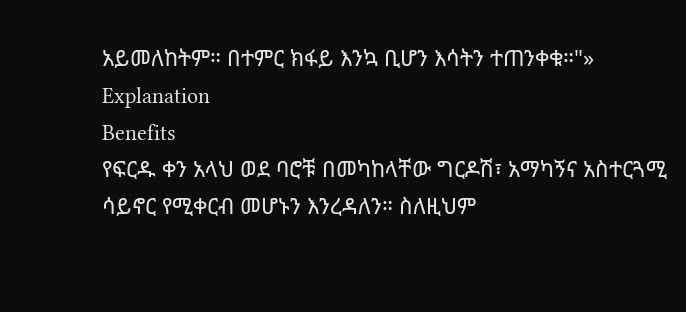አይመለከትም። በተምር ክፋይ እንኳ ቢሆን እሳትን ተጠንቀቁ።"»
Explanation
Benefits
የፍርዱ ቀን አላህ ወደ ባሮቹ በመካከላቸው ግርዶሽ፣ አማካኝና አስተርጓሚ ሳይኖር የሚቀርብ መሆኑን እንረዳለን። ስለዚህም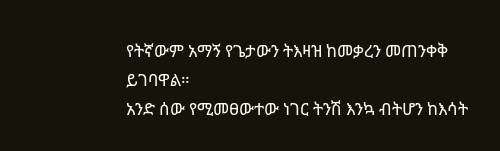የትኛውም አማኝ የጌታውን ትእዛዝ ከመቃረን መጠንቀቅ ይገባዋል።
አንድ ሰው የሚመፀውተው ነገር ትንሽ እንኳ ብትሆን ከእሳት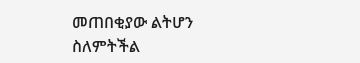መጠበቂያው ልትሆን ስለምትችል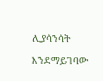ሊያሳንሳት እንደማይገባው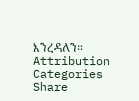እንረዳለን።
Attribution
Categories
Share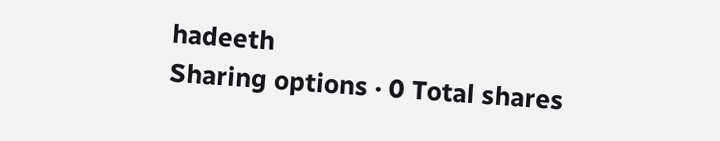hadeeth
Sharing options · 0 Total shares